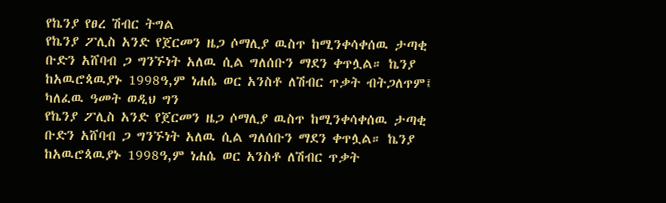የኬንያ የፀረ ሽብር ትግል
የኬንያ ፖሊስ አንድ የጀርመን ዜጋ ሶማሊያ ዉስጥ ከሚንቀሳቀሰዉ ታጣቂ ቡድን አሸባብ ጋ ግንኙነት አለዉ ሲል ግለሰቡን ማደን ቀጥሏል። ኬንያ ከአዉሮጳዉያኑ 1998ዓ,ም ነሐሴ ወር አንስቶ ለሽብር ጥቃት ብትጋለጥም፤ ካለፈዉ ዓመት ወዲህ ግን
የኬንያ ፖሊስ አንድ የጀርመን ዜጋ ሶማሊያ ዉስጥ ከሚንቀሳቀሰዉ ታጣቂ ቡድን አሸባብ ጋ ግንኙነት አለዉ ሲል ግለሰቡን ማደን ቀጥሏል። ኬንያ ከአዉሮጳዉያኑ 1998ዓ,ም ነሐሴ ወር አንስቶ ለሽብር ጥቃት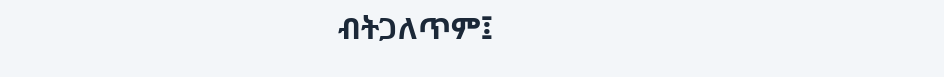ብትጋለጥም፤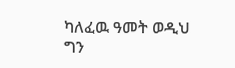ካለፈዉ ዓመት ወዲህ ግን